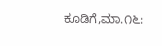ಕೂಡಿಗೆ,ಮಾ.೧೬: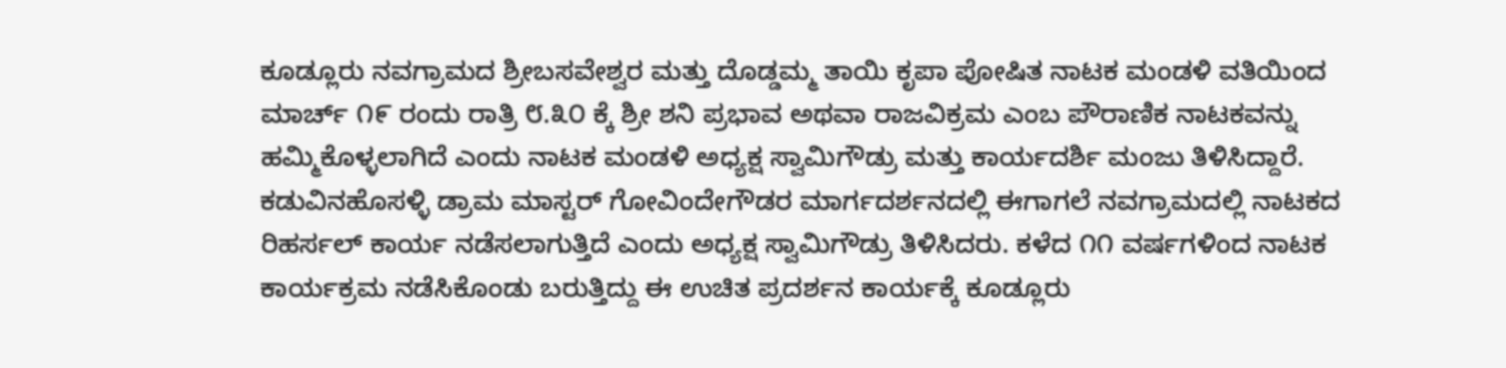ಕೂಡ್ಲೂರು ನವಗ್ರಾಮದ ಶ್ರೀಬಸವೇಶ್ವರ ಮತ್ತು ದೊಡ್ಡಮ್ಮ ತಾಯಿ ಕೃಪಾ ಪೋಷಿತ ನಾಟಕ ಮಂಡಳಿ ವತಿಯಿಂದ ಮಾರ್ಚ್ ೧೯ ರಂದು ರಾತ್ರಿ ೮.೩೦ ಕ್ಕೆ ಶ್ರೀ ಶನಿ ಪ್ರಭಾವ ಅಥವಾ ರಾಜವಿಕ್ರಮ ಎಂಬ ಪೌರಾಣಿಕ ನಾಟಕವನ್ನು ಹಮ್ಮಿಕೊಳ್ಳಲಾಗಿದೆ ಎಂದು ನಾಟಕ ಮಂಡಳಿ ಅಧ್ಯಕ್ಷ ಸ್ವಾಮಿಗೌಡ್ರು ಮತ್ತು ಕಾರ್ಯದರ್ಶಿ ಮಂಜು ತಿಳಿಸಿದ್ದಾರೆ. ಕಡುವಿನಹೊಸಳ್ಳಿ ಡ್ರಾಮ ಮಾಸ್ಟರ್ ಗೋವಿಂದೇಗೌಡರ ಮಾರ್ಗದರ್ಶನದಲ್ಲಿ ಈಗಾಗಲೆ ನವಗ್ರಾಮದಲ್ಲಿ ನಾಟಕದ ರಿಹರ್ಸಲ್ ಕಾರ್ಯ ನಡೆಸಲಾಗುತ್ತಿದೆ ಎಂದು ಅಧ್ಯಕ್ಷ ಸ್ವಾಮಿಗೌಡ್ರು ತಿಳಿಸಿದರು. ಕಳೆದ ೧೧ ವರ್ಷಗಳಿಂದ ನಾಟಕ ಕಾರ್ಯಕ್ರಮ ನಡೆಸಿಕೊಂಡು ಬರುತ್ತಿದ್ದು ಈ ಉಚಿತ ಪ್ರದರ್ಶನ ಕಾರ್ಯಕ್ಕೆ ಕೂಡ್ಲೂರು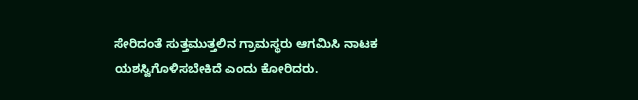ಸೇರಿದಂತೆ ಸುತ್ತಮುತ್ತಲಿನ ಗ್ರಾಮಸ್ಥರು ಆಗಮಿಸಿ ನಾಟಕ ಯಶಸ್ವಿಗೊಳಿಸಬೇಕಿದೆ ಎಂದು ಕೋರಿದರು.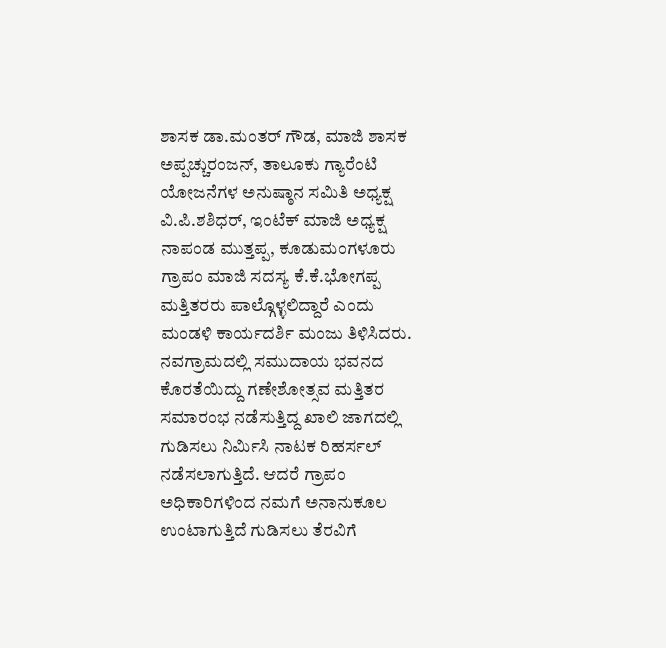ಶಾಸಕ ಡಾ.ಮಂತರ್ ಗೌಡ, ಮಾಜಿ ಶಾಸಕ ಅಪ್ಪಚ್ಚುರಂಜನ್, ತಾಲೂಕು ಗ್ಯಾರೆಂಟಿ ಯೋಜನೆಗಳ ಅನುಷ್ಠಾನ ಸಮಿತಿ ಅಧ್ಯಕ್ಷ ವಿ.ಪಿ.ಶಶಿಧರ್, ಇಂಟೆಕ್ ಮಾಜಿ ಅಧ್ಯಕ್ಷ ನಾಪಂಡ ಮುತ್ತಪ್ಪ, ಕೂಡುಮಂಗಳೂರು ಗ್ರಾಪಂ ಮಾಜಿ ಸದಸ್ಯ ಕೆ.ಕೆ.ಭೋಗಪ್ಪ ಮತ್ತಿತರರು ಪಾಲ್ಗೊಳ್ಳಲಿದ್ದಾರೆ ಎಂದು ಮಂಡಳಿ ಕಾರ್ಯದರ್ಶಿ ಮಂಜು ತಿಳಿಸಿದರು. ನವಗ್ರಾಮದಲ್ಲಿ ಸಮುದಾಯ ಭವನದ ಕೊರತೆಯಿದ್ದು ಗಣೇಶೋತ್ಸವ ಮತ್ತಿತರ ಸಮಾರಂಭ ನಡೆಸುತ್ತಿದ್ದ ಖಾಲಿ ಜಾಗದಲ್ಲಿ ಗುಡಿಸಲು ನಿರ್ಮಿಸಿ ನಾಟಕ ರಿಹರ್ಸಲ್ ನಡೆಸಲಾಗುತ್ತಿದೆ. ಆದರೆ ಗ್ರಾಪಂ ಅಧಿಕಾರಿಗಳಿಂದ ನಮಗೆ ಅನಾನುಕೂಲ ಉಂಟಾಗುತ್ತಿದೆ ಗುಡಿಸಲು ತೆರವಿಗೆ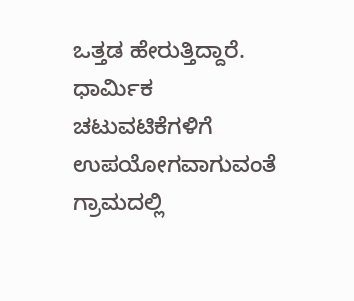ಒತ್ತಡ ಹೇರುತ್ತಿದ್ದಾರೆ. ಧಾರ್ಮಿಕ ಚಟುವಟಿಕೆಗಳಿಗೆ ಉಪಯೋಗವಾಗುವಂತೆ ಗ್ರಾಮದಲ್ಲಿ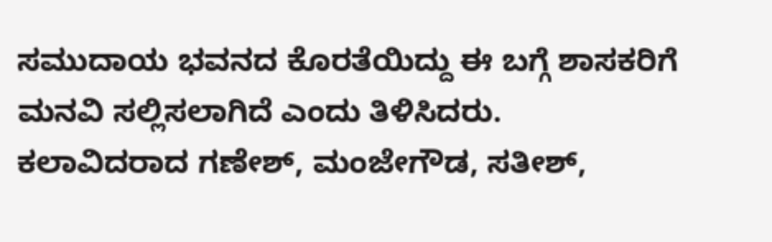ಸಮುದಾಯ ಭವನದ ಕೊರತೆಯಿದ್ದು ಈ ಬಗ್ಗೆ ಶಾಸಕರಿಗೆ ಮನವಿ ಸಲ್ಲಿಸಲಾಗಿದೆ ಎಂದು ತಿಳಿಸಿದರು. ಕಲಾವಿದರಾದ ಗಣೇಶ್, ಮಂಜೇಗೌಡ, ಸತೀಶ್,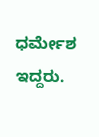ಧರ್ಮೇಶ ಇದ್ದರು.